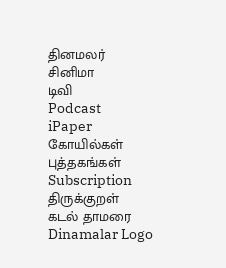தினமலர்
சினிமா
டிவி
Podcast
iPaper
கோயில்கள்
புத்தகங்கள்
Subscription
திருக்குறள்
கடல் தாமரை
Dinamalar Logo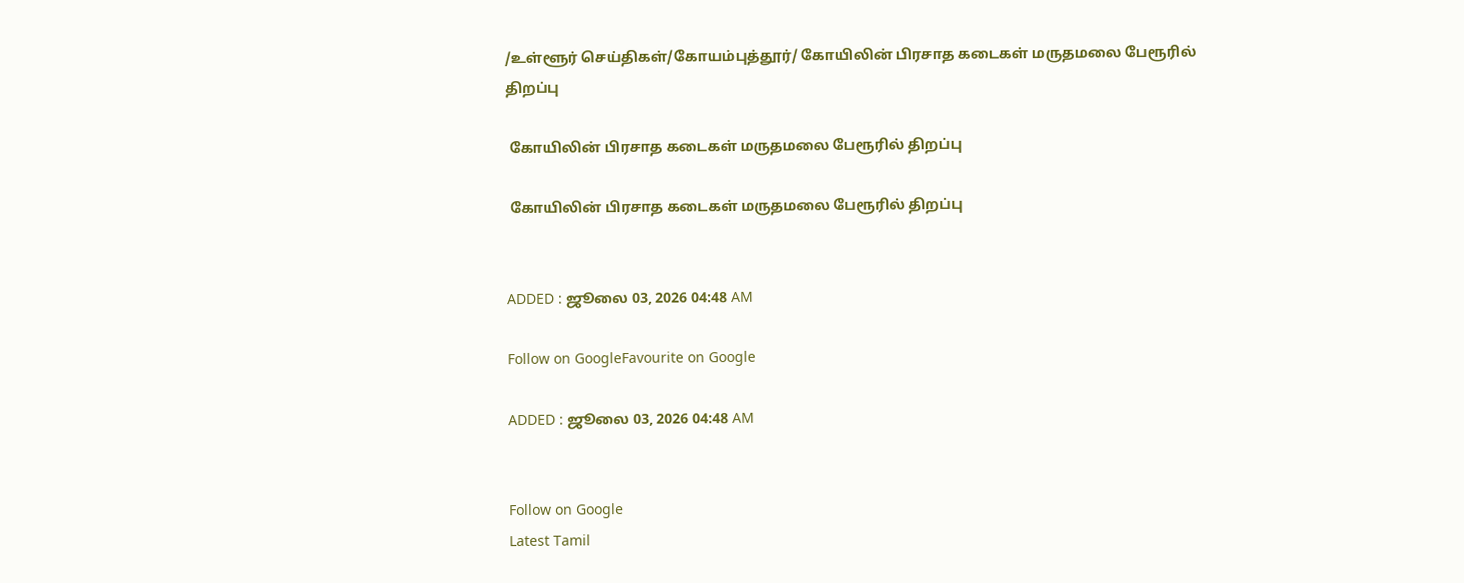/உள்ளூர் செய்திகள்/கோயம்புத்தூர்/ கோயிலின் பிரசாத கடைகள் மருதமலை பேரூரில் திறப்பு

 கோயிலின் பிரசாத கடைகள் மருதமலை பேரூரில் திறப்பு

 கோயிலின் பிரசாத கடைகள் மருதமலை பேரூரில் திறப்பு


ADDED : ஜூலை 03, 2026 04:48 AM

Follow on GoogleFavourite on Google

ADDED : ஜூலை 03, 2026 04:48 AM


Follow on Google
Latest Tamil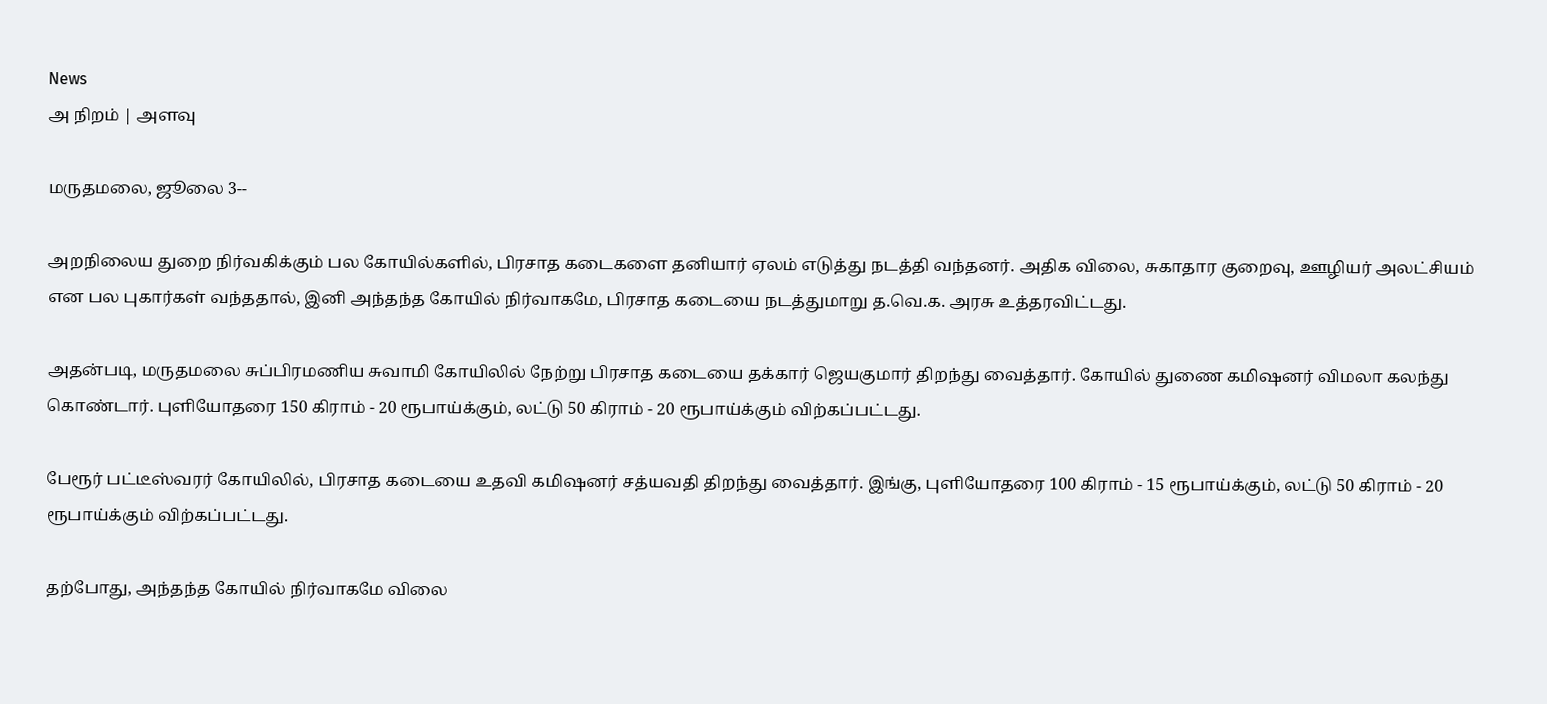News
அ நிறம் | அளவு

மருதமலை, ஜூலை 3--

அறநிலைய துறை நிர்வகிக்கும் பல கோயில்களில், பிரசாத கடைகளை தனியார் ஏலம் எடுத்து நடத்தி வந்தனர். அதிக விலை, சுகாதார குறைவு, ஊழியர் அலட்சியம் என பல புகார்கள் வந்ததால், இனி அந்தந்த கோயில் நிர்வாகமே, பிரசாத கடையை நடத்துமாறு த.வெ.க. அரசு உத்தரவிட்டது.

அதன்படி, மருதமலை சுப்பிரமணிய சுவாமி கோயிலில் நேற்று பிரசாத கடையை தக்கார் ஜெயகுமார் திறந்து வைத்தார். கோயில் துணை கமிஷனர் விமலா கலந்து கொண்டார். புளியோதரை 150 கிராம் - 20 ரூபாய்க்கும், லட்டு 50 கிராம் - 20 ரூபாய்க்கும் விற்கப்பட்டது.

பேரூர் பட்டீஸ்வரர் கோயிலில், பிரசாத கடையை உதவி கமிஷனர் சத்யவதி திறந்து வைத்தார். இங்கு, புளியோதரை 100 கிராம் - 15 ரூபாய்க்கும், லட்டு 50 கிராம் - 20 ரூபாய்க்கும் விற்கப்பட்டது.

தற்போது, அந்தந்த கோயில் நிர்வாகமே விலை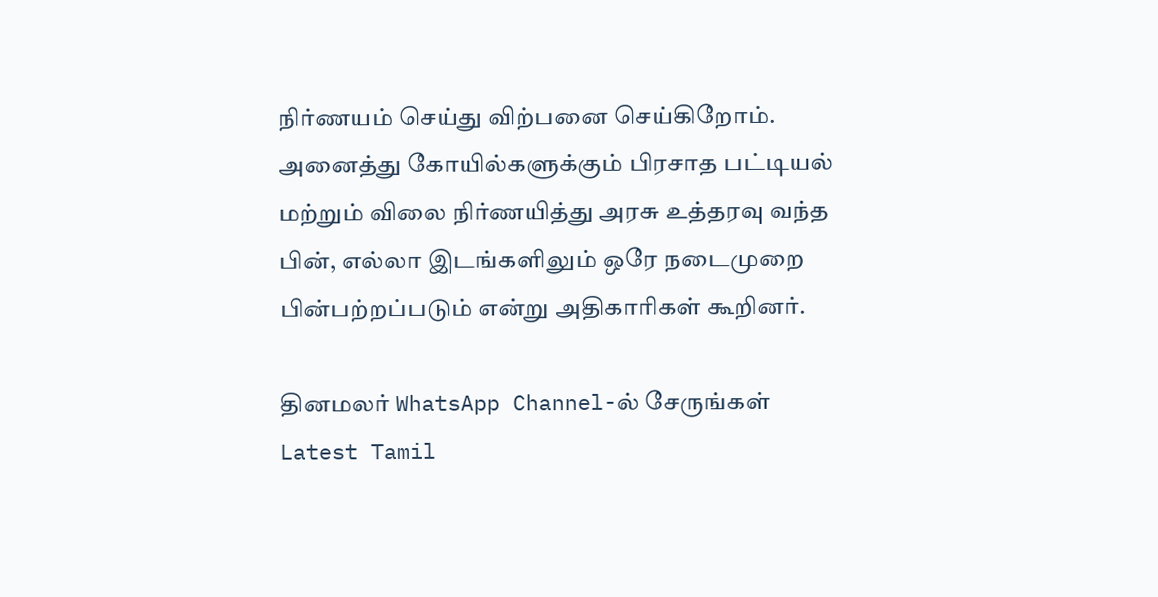நிர்ணயம் செய்து விற்பனை செய்கிறோம். அனைத்து கோயில்களுக்கும் பிரசாத பட்டியல் மற்றும் விலை நிர்ணயித்து அரசு உத்தரவு வந்த பின், எல்லா இடங்களிலும் ஒரே நடைமுறை பின்பற்றப்படும் என்று அதிகாரிகள் கூறினர்.

தினமலர் WhatsApp Channel-ல் சேருங்கள்
Latest Tamil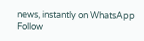news, instantly on WhatsApp
Follow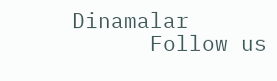Dinamalar
      Follow us